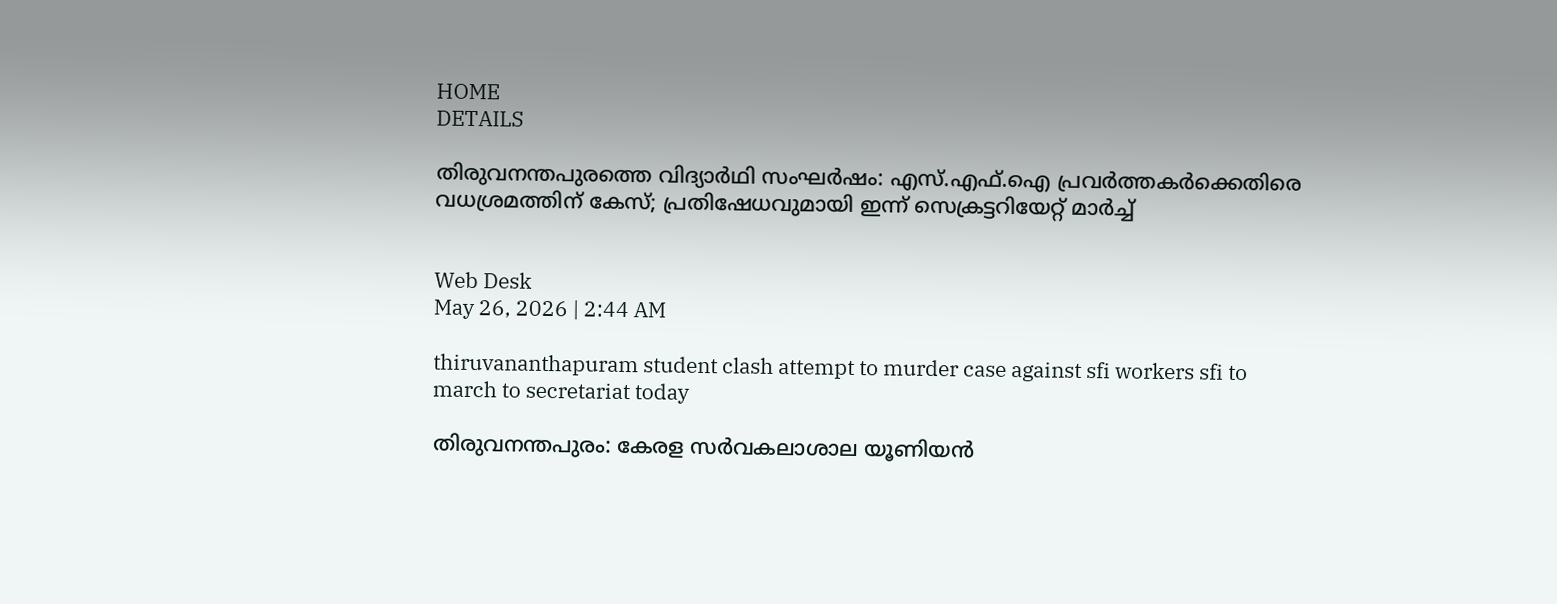HOME
DETAILS

തിരുവനന്തപുരത്തെ വിദ്യാർഥി സംഘർഷം: എസ്.എഫ്.ഐ പ്രവർത്തകർക്കെതിരെ വധശ്രമത്തിന് കേസ്; പ്രതിഷേധവുമായി ഇന്ന് സെക്രട്ടറിയേറ്റ് മാർച്ച്


Web Desk
May 26, 2026 | 2:44 AM

thiruvananthapuram student clash attempt to murder case against sfi workers sfi to march to secretariat today

തിരുവനന്തപുരം: കേരള സർവകലാശാല യൂണിയൻ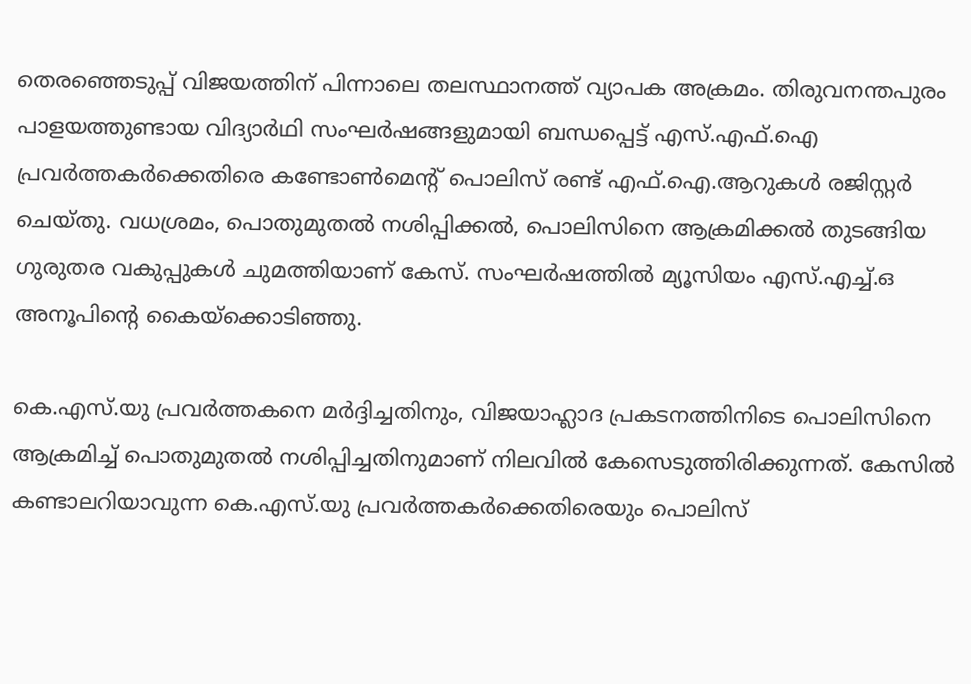തെരഞ്ഞെടുപ്പ് വിജയത്തിന് പിന്നാലെ തലസ്ഥാനത്ത് വ്യാപക അക്രമം. തിരുവനന്തപുരം പാളയത്തുണ്ടായ വിദ്യാർഥി സംഘർഷങ്ങളുമായി ബന്ധപ്പെട്ട് എസ്.എഫ്.ഐ പ്രവർത്തകർക്കെതിരെ കണ്ടോൺമെന്റ് പൊലിസ് രണ്ട് എഫ്.ഐ.ആറുകൾ രജിസ്റ്റർ ചെയ്തു. വധശ്രമം, പൊതുമുതൽ നശിപ്പിക്കൽ, പൊലിസിനെ ആക്രമിക്കൽ തുടങ്ങിയ ഗുരുതര വകുപ്പുകൾ ചുമത്തിയാണ് കേസ്. സംഘർഷത്തിൽ മ്യൂസിയം എസ്.എച്ച്.ഒ അനൂപിന്റെ കൈയ്ക്കൊടിഞ്ഞു.

കെ.എസ്.യു പ്രവർത്തകനെ മർദ്ദിച്ചതിനും, വിജയാഹ്ലാദ പ്രകടനത്തിനിടെ പൊലിസിനെ ആക്രമിച്ച് പൊതുമുതൽ നശിപ്പിച്ചതിനുമാണ് നിലവിൽ കേസെടുത്തിരിക്കുന്നത്. കേസിൽ കണ്ടാലറിയാവുന്ന കെ.എസ്.യു പ്രവർത്തകർക്കെതിരെയും പൊലിസ്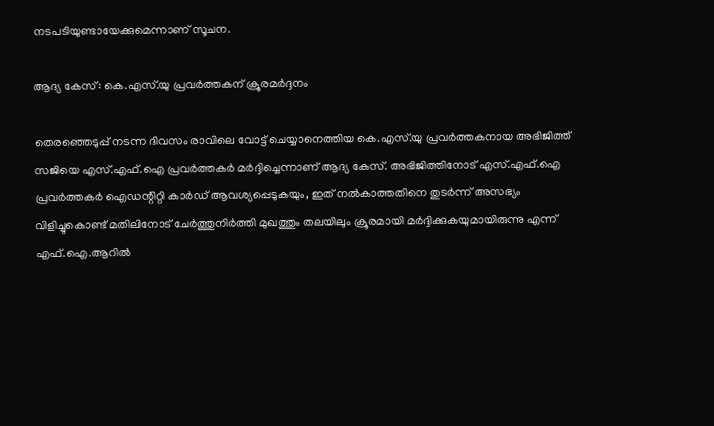നടപടിയുണ്ടായേക്കുമെന്നാണ് സൂചന.

ആദ്യ കേസ്: കെ.എസ്.യു പ്രവർത്തകന് ക്രൂരമർദ്ദനം

തെരഞ്ഞെടുപ്പ് നടന്ന ദിവസം രാവിലെ വോട്ട് ചെയ്യാനെത്തിയ കെ.എസ്.യു പ്രവർത്തകനായ അഭിജിത്ത് സജിയെ എസ്.എഫ്.ഐ പ്രവർത്തകർ മർദ്ദിച്ചെന്നാണ് ആദ്യ കേസ്. അഭിജിത്തിനോട് എസ്.എഫ്.ഐ പ്രവർത്തകർ ഐഡന്റിറ്റി കാർഡ് ആവശ്യപ്പെടുകയും, ഇത് നൽകാത്തതിനെ തുടർന്ന് അസഭ്യം വിളിച്ചുകൊണ്ട് മതിലിനോട് ചേർത്തുനിർത്തി മുഖത്തും തലയിലും ക്രൂരമായി മർദ്ദിക്കുകയുമായിരുന്നു എന്ന് എഫ്.ഐ.ആറിൽ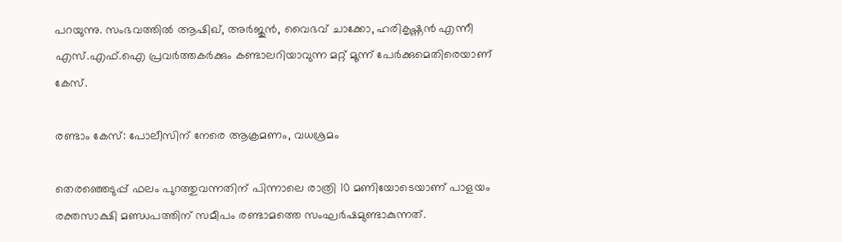പറയുന്നു. സംഭവത്തിൽ ആഷിഖ്, അർജുൻ, വൈഭവ് ചാക്കോ, ഹരികൃഷ്ണൻ എന്നീ എസ്.എഫ്.ഐ പ്രവർത്തകർക്കും കണ്ടാലറിയാവുന്ന മറ്റ് മൂന്ന് പേർക്കുമെതിരെയാണ് കേസ്.

രണ്ടാം കേസ്: പോലീസിന് നേരെ ആക്രമണം, വധശ്രമം

തെരഞ്ഞെടുപ്പ് ഫലം പുറത്തുവന്നതിന് പിന്നാലെ രാത്രി 10 മണിയോടെയാണ് പാളയം രക്തസാക്ഷി മണ്ഡപത്തിന് സമീപം രണ്ടാമത്തെ സംഘർഷമുണ്ടാകുന്നത്.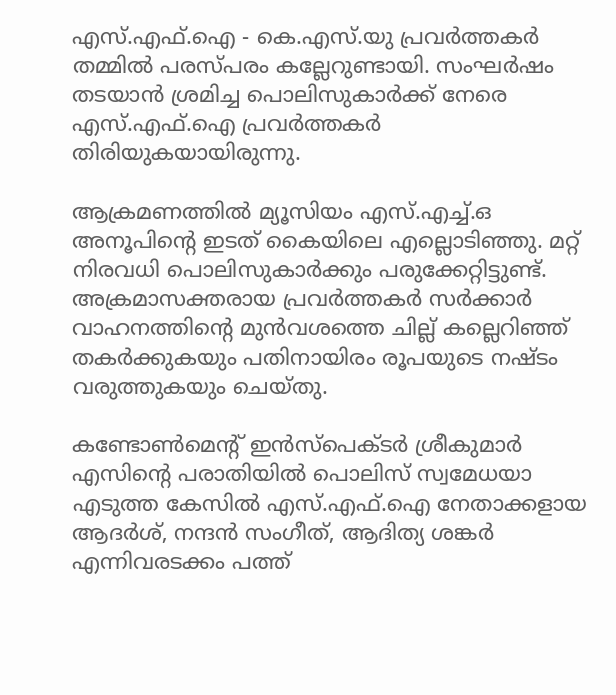എസ്.എഫ്.ഐ - കെ.എസ്.യു പ്രവർത്തകർ തമ്മിൽ പരസ്പരം കല്ലേറുണ്ടായി. സംഘർഷം തടയാൻ ശ്രമിച്ച പൊലിസുകാർക്ക് നേരെ എസ്.എഫ്.ഐ പ്രവർത്തകർ തിരിയുകയായിരുന്നു.

ആക്രമണത്തിൽ മ്യൂസിയം എസ്.എച്ച്.ഒ അനൂപിന്റെ ഇടത് കൈയിലെ എല്ലൊടിഞ്ഞു. മറ്റ് നിരവധി പൊലിസുകാർക്കും പരുക്കേറ്റിട്ടുണ്ട്. അക്രമാസക്തരായ പ്രവർത്തകർ സർക്കാർ വാഹനത്തിന്റെ മുൻവശത്തെ ചില്ല് കല്ലെറിഞ്ഞ് തകർക്കുകയും പതിനായിരം രൂപയുടെ നഷ്ടം വരുത്തുകയും ചെയ്തു.

കണ്ടോൺമെന്റ് ഇൻസ്പെക്ടർ ശ്രീകുമാർ എസിന്റെ പരാതിയിൽ പൊലിസ് സ്വമേധയാ എടുത്ത കേസിൽ എസ്.എഫ്.ഐ നേതാക്കളായ ആദർശ്, നന്ദൻ സംഗീത്, ആദിത്യ ശങ്കർ എന്നിവരടക്കം പത്ത്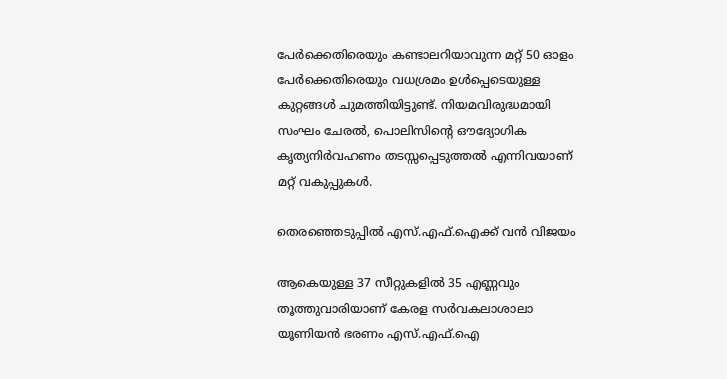പേർക്കെതിരെയും കണ്ടാലറിയാവുന്ന മറ്റ് 50 ഓളം പേർക്കെതിരെയും വധശ്രമം ഉൾപ്പെടെയുള്ള കുറ്റങ്ങൾ ചുമത്തിയിട്ടുണ്ട്. നിയമവിരുദ്ധമായി സംഘം ചേരൽ, പൊലിസിന്റെ ഔദ്യോഗിക കൃത്യനിർവഹണം തടസ്സപ്പെടുത്തൽ എന്നിവയാണ് മറ്റ് വകുപ്പുകൾ.

തെരഞ്ഞെടുപ്പിൽ എസ്.എഫ്.ഐക്ക് വൻ വിജയം

ആകെയുള്ള 37 സീറ്റുകളിൽ 35 എണ്ണവും തൂത്തുവാരിയാണ് കേരള സർവകലാശാലാ യൂണിയൻ ഭരണം എസ്.എഫ്.ഐ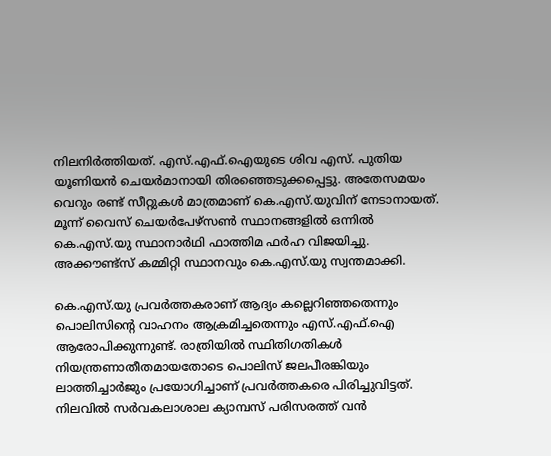നിലനിർത്തിയത്. എസ്.എഫ്.ഐയുടെ ശിവ എസ്. പുതിയ യൂണിയൻ ചെയർമാനായി തിരഞ്ഞെടുക്കപ്പെട്ടു. അതേസമയം വെറും രണ്ട് സീറ്റുകൾ മാത്രമാണ് കെ.എസ്.യുവിന് നേടാനായത്. മൂന്ന് വൈസ് ചെയർപേഴ്സൺ സ്ഥാനങ്ങളിൽ ഒന്നിൽ കെ.എസ്.യു സ്ഥാനാർഥി ഫാത്തിമ ഫർഹ വിജയിച്ചു. അക്കൗണ്ട്സ് കമ്മിറ്റി സ്ഥാനവും കെ.എസ്.യു സ്വന്തമാക്കി.

കെ.എസ്.യു പ്രവർത്തകരാണ് ആദ്യം കല്ലെറിഞ്ഞതെന്നും പൊലിസിന്റെ വാഹനം ആക്രമിച്ചതെന്നും എസ്.എഫ്.ഐ ആരോപിക്കുന്നുണ്ട്. രാത്രിയിൽ സ്ഥിതിഗതികൾ നിയന്ത്രണാതീതമായതോടെ പൊലിസ് ജലപീരങ്കിയും ലാത്തിച്ചാർജും പ്രയോഗിച്ചാണ് പ്രവർത്തകരെ പിരിച്ചുവിട്ടത്. നിലവിൽ സർവകലാശാല ക്യാമ്പസ് പരിസരത്ത് വൻ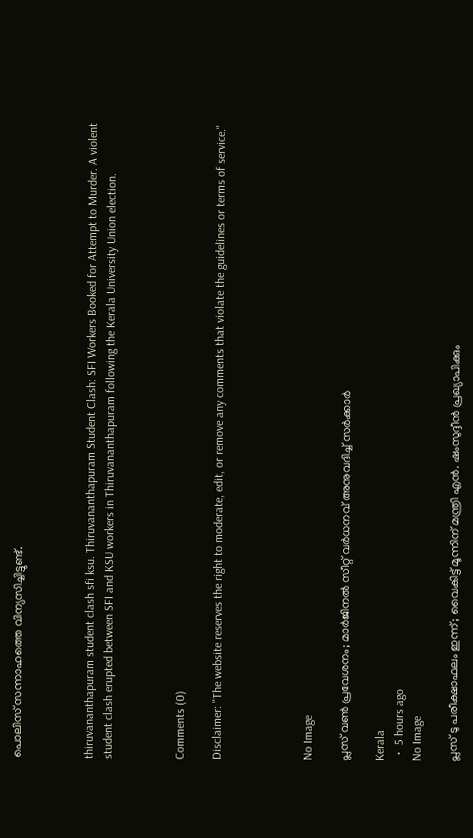പൊലിസ് സന്നാഹത്തെ വിന്യസിച്ചിട്ടുണ്ട്.



thiruvananthapuram student clash sfi ksu. Thiruvananthapuram Student Clash: SFI Workers Booked for Attempt to Murder. A violent student clash erupted between SFI and KSU workers in Thiruvananthapuram following the Kerala University Union election.



Comments (0)

Disclaimer: "The website reserves the right to moderate, edit, or remove any comments that violate the guidelines or terms of service."




No Image

പ്ലസ് വൺ പ്രവേശനം; മാർജിനൽ സീറ്റ് വർധനവ് അനുവദിച്ച് സർക്കാർ

Kerala
  •  5 hours ago
No Image

പ്ലസ് ടു പരീക്ഷാഫലം ഇന്ന്; വൈകിട്ട് മൂന്നിന് മന്ത്രി എൻ. ഷംസുദ്ദീൻ പ്രഖ്യാപിക്കും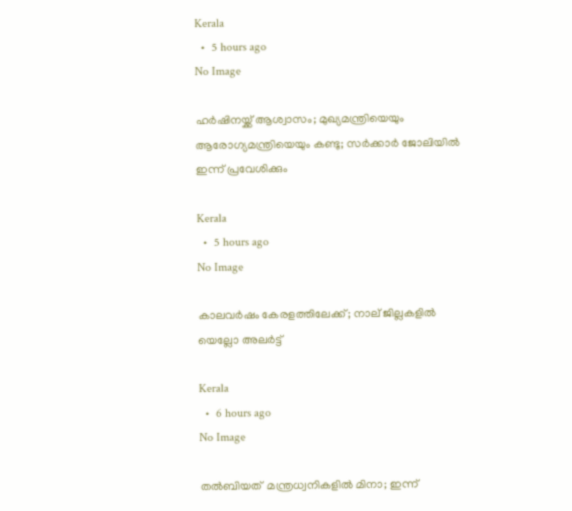Kerala
  •  5 hours ago
No Image

ഹർഷിനയ്ക്ക് ആശ്വാസം; മുഖ്യമന്ത്രിയെയും ആരോഗ്യമന്ത്രിയെയും കണ്ടു; സർക്കാർ ജോലിയിൽ ഇന്ന് പ്രവേശിക്കും

Kerala
  •  5 hours ago
No Image

കാലവർഷം കേരളത്തിലേക്ക്; നാല് ജില്ലകളിൽ യെല്ലോ അലർട്ട്

Kerala
  •  6 hours ago
No Image

തൽബിയത്  മന്ത്രധ്വനികളിൽ മിനാ; ഇന്ന്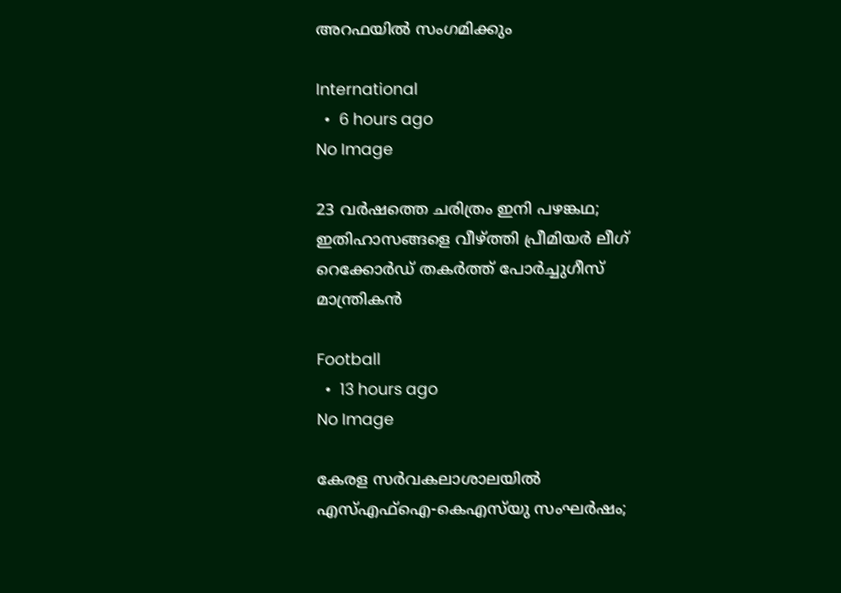അറഫയിൽ സംഗമിക്കും

International
  •  6 hours ago
No Image

23 വർഷത്തെ ചരിത്രം ഇനി പഴങ്കഥ; ഇതിഹാസങ്ങളെ വീഴ്ത്തി പ്രീമിയർ ലീഗ് റെക്കോർഡ് തകർത്ത് പോർച്ചുഗീസ് മാന്ത്രികൻ

Football
  •  13 hours ago
No Image

കേരള സർവകലാശാലയിൽ എസ്എഫ്ഐ-കെഎസ്‌യു സംഘർഷം;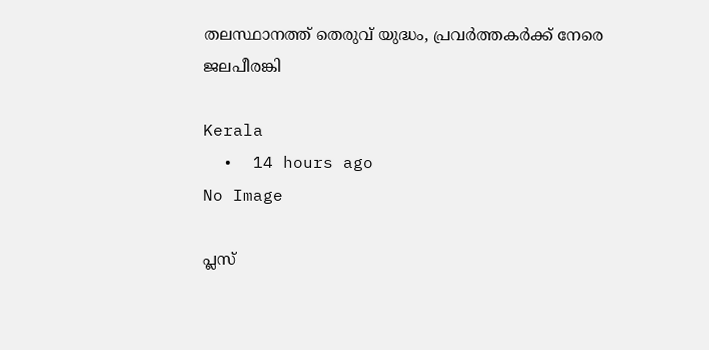തലസ്ഥാനത്ത് തെരുവ് യുദ്ധം, പ്രവർത്തകർക്ക് നേരെ ജലപീരങ്കി

Kerala
  •  14 hours ago
No Image

പ്ലസ്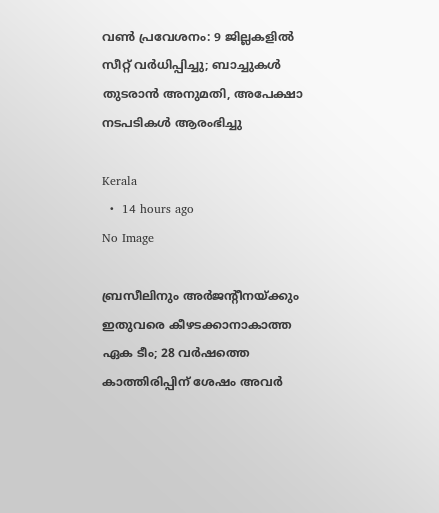വൺ പ്രവേശനം: 9 ജില്ലകളിൽ സീറ്റ് വർധിപ്പിച്ചു; ബാച്ചുകൾ തുടരാൻ അനുമതി, അപേക്ഷാ നടപടികൾ ആരംഭിച്ചു

Kerala
  •  14 hours ago
No Image

ബ്രസീലിനും അർജന്റീനയ്ക്കും ഇതുവരെ കീഴടക്കാനാകാത്ത ഏക ടീം; 28 വർഷത്തെ കാത്തിരിപ്പിന് ശേഷം അവർ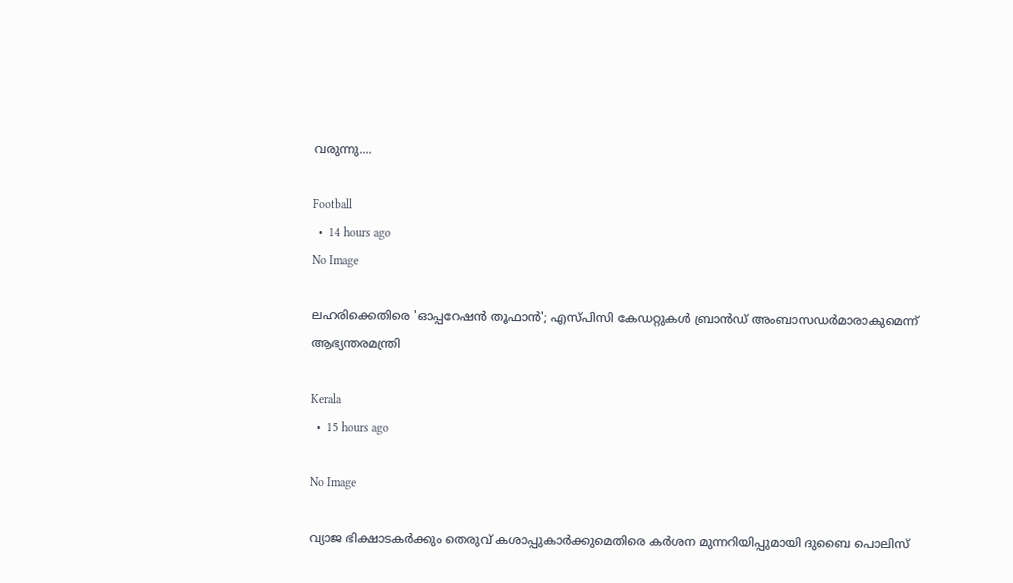വരുന്നു....

Football
  •  14 hours ago
No Image

ലഹരിക്കെതിരെ 'ഓപ്പറേഷൻ തൂഫാൻ'; എസ്പിസി കേഡറ്റുകൾ ബ്രാൻഡ് അംബാസഡർമാരാകുമെന്ന് ആഭ്യന്തരമന്ത്രി

Kerala
  •  15 hours ago

No Image

വ്യാജ ഭിക്ഷാടകർക്കും തെരുവ് കശാപ്പുകാർക്കുമെതിരെ കർശന മുന്നറിയിപ്പുമായി ദുബൈ പൊലിസ്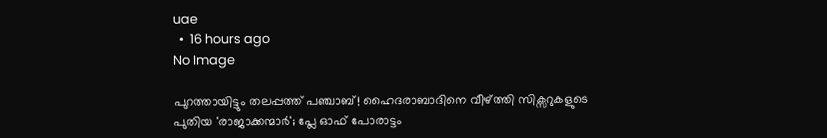uae
  •  16 hours ago
No Image

പുറത്തായിട്ടും തലപ്പത്ത് പഞ്ചാബ്! ഹൈദരാബാദിനെ വീഴ്ത്തി സിക്സറുകളുടെ പുതിയ 'രാജാക്കന്മാർ'; പ്ലേ ഓഫ് പോരാട്ടം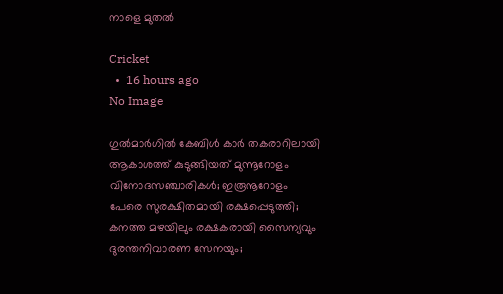നാളെ മുതൽ

Cricket
  •  16 hours ago
No Image

ഗുൽമാർഗിൽ കേബിൾ കാർ തകരാറിലായി ആകാശത്ത് കുടുങ്ങിയത് മുന്നൂറോളം വിനോദസഞ്ചാരികൾ; ഇരൂനൂറോളം പേരെ സുരക്ഷിതമായി രക്ഷപ്പെടുത്തി; കനത്ത മഴയിലും രക്ഷകരായി സൈന്യവും ദുരന്തനിവാരണ സേനയും;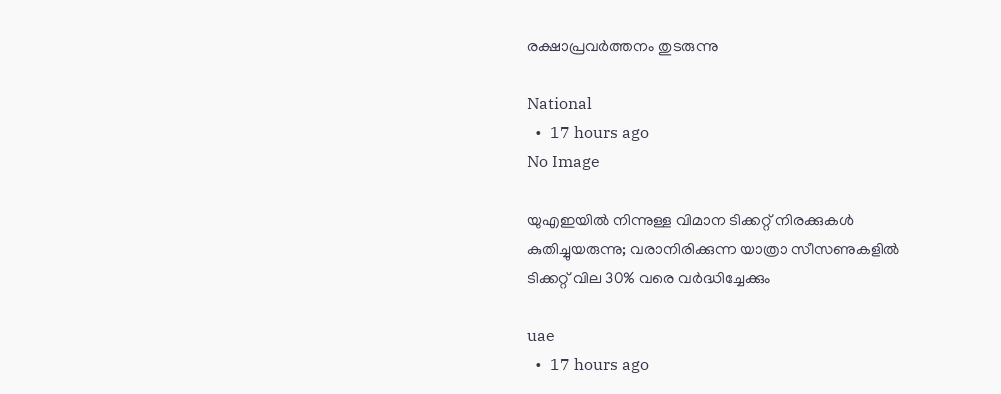രക്ഷാപ്രവർത്തനം തുടരുന്നു

National
  •  17 hours ago
No Image

യുഎഇയിൽ നിന്നുള്ള വിമാന ടിക്കറ്റ് നിരക്കുകൾ കുതിച്ചുയരുന്നു; വരാനിരിക്കുന്ന യാത്രാ സീസണുകളിൽ ടിക്കറ്റ് വില 30% വരെ വർദ്ധിച്ചേക്കും

uae
  •  17 hours ago